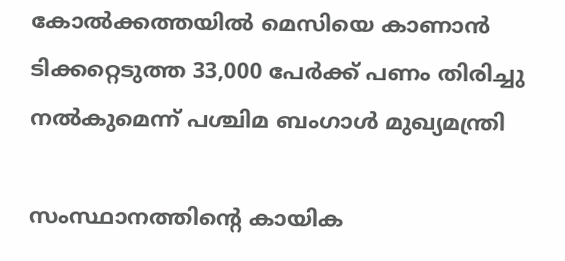കോൽക്കത്തയിൽ മെസിയെ കാണാൻ ടിക്കറ്റെടുത്ത 33,000 പേർക്ക് പണം തിരിച്ചു നൽകുമെന്ന് പശ്ചിമ ബംഗാൾ മുഖ‍്യമന്ത്രി

സംസ്ഥാനത്തിന്‍റെ കായിക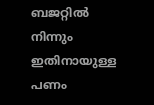ബജറ്റിൽ നിന്നും ഇതിനായുള്ള പണം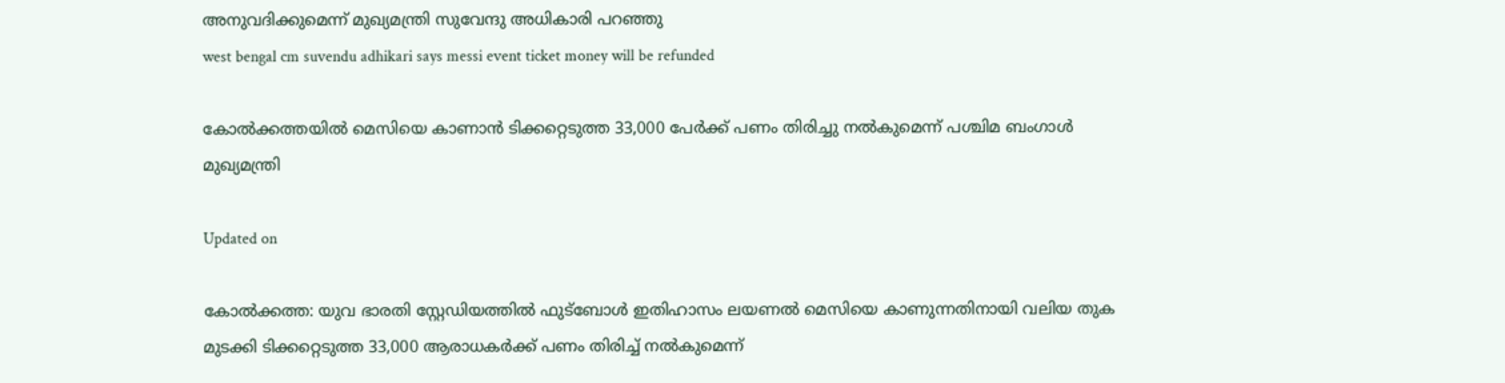അനുവദിക്കുമെന്ന് മുഖ‍്യമന്ത്രി സുവേന്ദു അധികാരി പറഞ്ഞു
west bengal cm suvendu adhikari says messi event ticket money will be refunded

കോൽക്കത്തയിൽ മെസിയെ കാണാൻ ടിക്കറ്റെടുത്ത 33,000 പേർക്ക് പണം തിരിച്ചു നൽകുമെന്ന് പശ്ചിമ ബംഗാൾ മുഖ‍്യമന്ത്രി

Updated on

കോൽക്കത്ത: യുവ ഭാരതി സ്റ്റേഡിയത്തിൽ ഫുട്ബോൾ ഇതിഹാസം ലയണൽ മെസിയെ കാണുന്നതിനായി വലിയ തുക മുടക്കി ടിക്കറ്റെടുത്ത 33,000 ആരാധകർക്ക് പണം തിരിച്ച് നൽകുമെന്ന്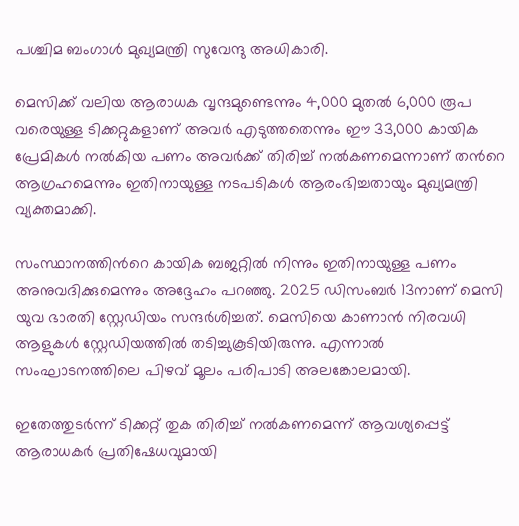പശ്ചിമ ബംഗാൾ മുഖ‍്യമന്ത്രി സുവേന്ദു അധികാരി.

മെസിക്ക് വലിയ ആരാധക വൃന്ദമുണ്ടെന്നും 4,000 മുതൽ 6,000 രൂപ വരെയുള്ള ടിക്കറ്റുകളാണ് അവർ എടുത്തതെന്നും ഈ 33,000 കായിക പ്രേമികൾ നൽകിയ പണം അവർക്ക് തിരിച്ച് നൽകണമെന്നാണ് തന്‍റെ ആഗ്രഹമെന്നും ഇതിനായുള്ള നടപടികൾ ആരംഭിച്ചതായും മുഖ‍്യമന്ത്രി വ‍്യക്തമാക്കി.

സംസ്ഥാനത്തിന്‍റെ കായിക ബജറ്റിൽ നിന്നും ഇതിനായുള്ള പണം അനുവദിക്കുമെന്നും അദ്ദേഹം പറഞ്ഞു. 2025 ഡിസംബർ 13നാണ് മെസി യുവ ഭാരതി സ്റ്റേഡിയം സന്ദർശിച്ചത്. മെസിയെ കാണാൻ നിരവധി ആളുകൾ സ്റ്റേഡിയത്തിൽ തടിച്ചുകൂടിയിരുന്നു. എന്നാൽ സംഘാടനത്തിലെ പിഴവ് മൂലം പരിപാടി അലങ്കോലമായി.

ഇതേത്തുടർന്ന് ടിക്കറ്റ് തുക തിരിച്ച് നൽകണമെന്ന് ആവശ‍്യപ്പെട്ട് ആരാധകർ പ്രതിഷേധവുമായി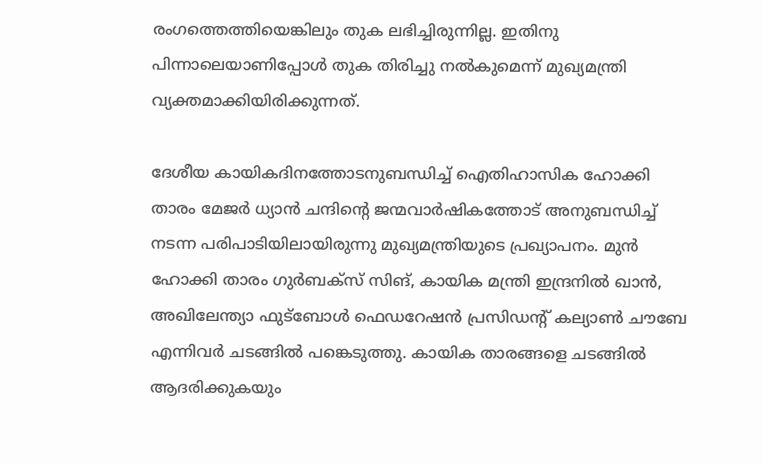രംഗത്തെത്തിയെങ്കിലും തുക ലഭിച്ചിരുന്നില്ല. ഇതിനു പിന്നാലെയാണിപ്പോൾ തുക തിരിച്ചു നൽകുമെന്ന് മുഖ‍്യമന്ത്രി വ‍്യക്തമാക്കിയിരിക്കുന്നത്.

ദേശീയ കായികദിനത്തോടനുബന്ധിച്ച് ഐതിഹാസിക ഹോക്കി താരം മേജർ ധ‍്യാൻ ചന്ദിന്‍റെ ജന്മവാർഷികത്തോട് അനുബന്ധിച്ച് നടന്ന പരിപാടിയിലായിരുന്നു മുഖ‍്യമന്ത്രിയുടെ പ്രഖ‍്യാപനം. മുൻ ഹോക്കി താരം ഗുർബക്സ് സിങ്, കായിക മന്ത്രി ഇന്ദ്രനിൽ ഖാൻ, അഖിലേന്ത‍്യാ ഫുട്ബോൾ ഫെഡറേഷൻ പ്രസിഡന്‍റ് കല‍്യാൺ ചൗബേ എന്നിവർ ചടങ്ങിൽ പങ്കെടുത്തു. കായിക താരങ്ങളെ ചടങ്ങിൽ ആദരിക്കുകയും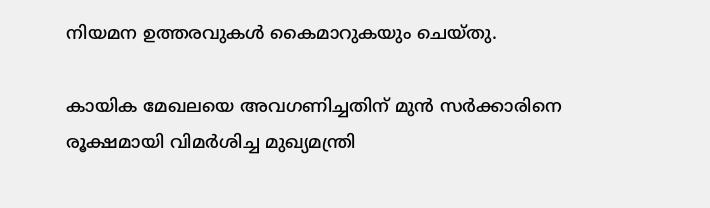നിയമന ഉത്തരവുകൾ കൈമാറുകയും ചെയ്തു.

കായിക മേഖലയെ അവഗണിച്ചതിന് മുൻ സർക്കാരിനെ രൂക്ഷമായി വിമർശിച്ച മുഖ‍്യമന്ത്രി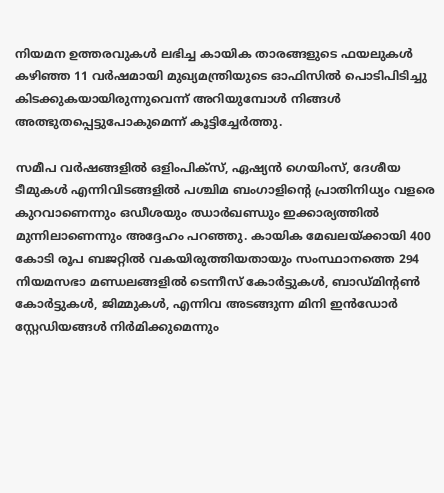നിയമന ഉത്തരവുകൾ ലഭിച്ച കായിക താരങ്ങളുടെ ഫയലുകൾ കഴിഞ്ഞ 11 വർഷമായി മുഖ‍്യമന്ത്രിയുടെ ഓഫിസിൽ പൊടിപിടിച്ചു കിടക്കുകയായിരുന്നുവെന്ന് അറിയുമ്പോൾ നിങ്ങൾ‌ അത്ഭുതപ്പെട്ടുപോകുമെന്ന് കൂട്ടിച്ചേർത്തു.

സമീപ വർഷങ്ങളിൽ ഒളിംപിക്സ്, ഏഷ‍്യൻ ഗെയിംസ്, ദേശീയ ടീമുകൾ എന്നിവിടങ്ങളിൽ പശ്ചിമ ബംഗാളിന്‍റെ പ്രാതിനിധ‍്യം വളരെ കുറവാണെന്നും ഒഡീശയും ഝാർഖണ്ഡും ഇക്കാര‍്യത്തിൽ മുന്നിലാണെന്നും അദ്ദേഹം പറഞ്ഞു. കായിക മേഖലയ്ക്കായി 400 കോടി രൂപ ബജറ്റിൽ വകയിരുത്തിയതായും സംസ്ഥാനത്തെ 294 നിയമസഭാ മണ്ഡലങ്ങളിൽ ടെന്നീസ് കോർട്ടുകൾ, ബാഡ്മിന്‍റൺ‌ കോർട്ടുകൾ, ജിമ്മുകൾ‌, എന്നിവ അടങ്ങുന്ന മിനി ഇൻഡോർ സ്റ്റേഡിയങ്ങൾ നിർമിക്കുമെന്നും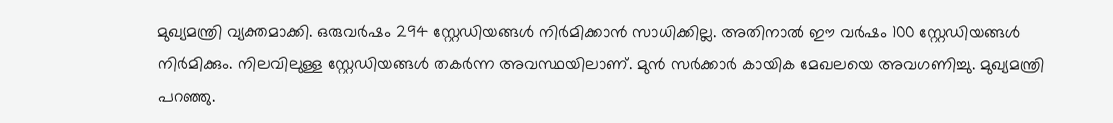മുഖ‍്യമന്ത്രി വ‍്യക്തമാക്കി. ഒരുവർഷം 294 സ്റ്റേഡിയങ്ങൾ നിർമിക്കാൻ സാധിക്കില്ല. അതിനാൽ ഈ വർഷം 100 സ്റ്റേഡിയങ്ങൾ നിർമിക്കും. നിലവിലുള്ള സ്റ്റേഡിയങ്ങൾ‌ തകർന്ന അവസ്ഥയിലാണ്. മുൻ സർക്കാർ കായിക മേഖലയെ അവഗണിച്ചു. മുഖ‍്യമന്ത്രി പറഞ്ഞു.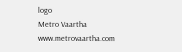logo
Metro Vaartha
www.metrovaartha.com